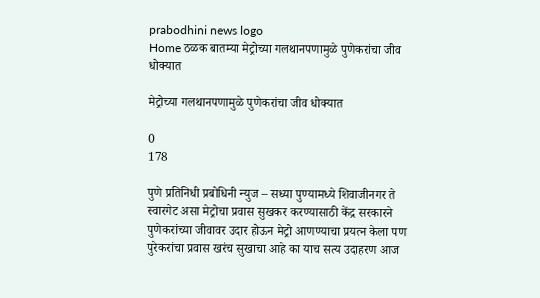prabodhini news logo
Home ठळक बातम्या मेट्रोच्या गलथानपणामुळे पुणेकरांचा जीव धोक्यात

मेट्रोच्या गलथानपणामुळे पुणेकरांचा जीव धोक्यात

0
178

पुणे प्रतिनिधी प्रबोधिनी न्युज – सध्या पुण्यामध्ये शिवाजीनगर ते स्वारगेट असा मेट्रोचा प्रवास सुखकर करण्यासाठी केंद्र सरकारने पुणेकरांच्या जीवावर उदार होऊन मेट्रो आणण्याचा प्रयत्न केला पण पुरेकरांचा प्रवास खरंच सुखाचा आहे का याच सत्य उदाहरण आज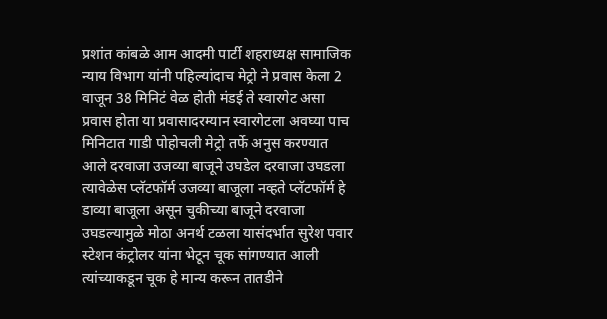प्रशांत कांबळे आम आदमी पार्टी शहराध्यक्ष सामाजिक न्याय विभाग यांनी पहिल्यांदाच मेट्रो ने प्रवास केला 2 वाजून 38 मिनिटं वेळ होती मंडई ते स्वारगेट असा प्रवास होता या प्रवासादरम्यान स्वारगेटला अवघ्या पाच मिनिटात गाडी पोहोचली मेट्रो तर्फे अनुस करण्यात आले दरवाजा उजव्या बाजूने उघडेल दरवाजा उघडला त्यावेळेस प्लॅटफॉर्म उजव्या बाजूला नव्हते प्लॅटफॉर्म हे डाव्या बाजूला असून चुकीच्या बाजूने दरवाजा उघडल्यामुळे मोठा अनर्थ टळला यासंदर्भात सुरेश पवार स्टेशन कंट्रोलर यांना भेटून चूक सांगण्यात आली त्यांच्याकडून चूक हे मान्य करून तातडीने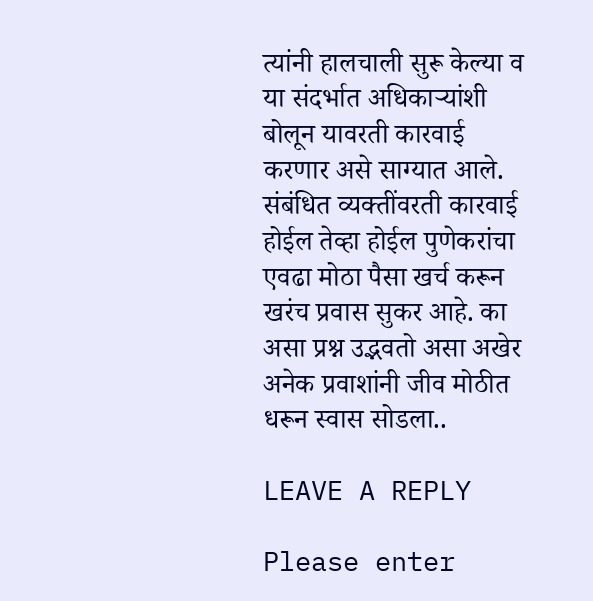त्यांनी हालचाली सुरू केल्या व या संदर्भात अधिकाऱ्यांशी बोलून यावरती कारवाई करणार असे साग्यात आले. संबंधित व्यक्तींवरती कारवाई होईल तेव्हा होईल पुणेकरांचा एवढा मोठा पैसा खर्च करून खरंच प्रवास सुकर आहे. का असा प्रश्न उद्भवतो असा अखेर अनेक प्रवाशांनी जीव मोठीत धरून स्वास सोडला..

LEAVE A REPLY

Please enter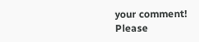your comment!
Please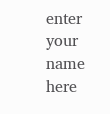enter your name here